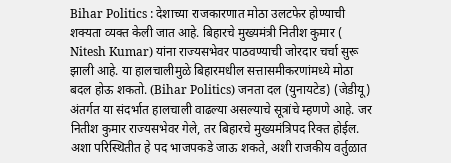Bihar Politics : देशाच्या राजकारणात मोठा उलटफेर होण्याची शक्यता व्यक्त केली जात आहे. बिहारचे मुख्यमंत्री नितीश कुमार ( Nitesh Kumar) यांना राज्यसभेवर पाठवण्याची जोरदार चर्चा सुरू झाली आहे. या हालचालीमुळे बिहारमधील सत्तासमीकरणांमध्ये मोठा बदल होऊ शकतो. (Bihar Politics) जनता दल (युनायटेड) (जेडीयू) अंतर्गत या संदर्भात हालचाली वाढल्या असल्याचे सूत्रांचे म्हणणे आहे. जर नितीश कुमार राज्यसभेवर गेले, तर बिहारचे मुख्यमंत्रिपद रिक्त होईल. अशा परिस्थितीत हे पद भाजपकडे जाऊ शकते, अशी राजकीय वर्तुळात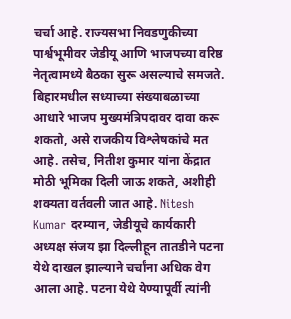चर्चा आहे. राज्यसभा निवडणुकीच्या पार्श्वभूमीवर जेडीयू आणि भाजपच्या वरिष्ठ नेतृत्वामध्ये बैठका सुरू असल्याचे समजते. बिहारमधील सध्याच्या संख्याबळाच्या आधारे भाजप मुख्यमंत्रिपदावर दावा करू शकतो, असे राजकीय विश्लेषकांचे मत आहे. तसेच, नितीश कुमार यांना केंद्रात मोठी भूमिका दिली जाऊ शकते, अशीही शक्यता वर्तवली जात आहे. Nitesh Kumar दरम्यान, जेडीयूचे कार्यकारी अध्यक्ष संजय झा दिल्लीहून तातडीने पटना येथे दाखल झाल्याने चर्चांना अधिक वेग आला आहे. पटना येथे येण्यापूर्वी त्यांनी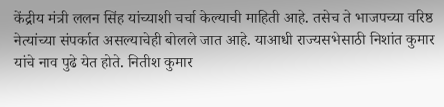केंद्रीय मंत्री ललन सिंह यांच्याशी चर्चा केल्याची माहिती आहे. तसेच ते भाजपच्या वरिष्ठ नेत्यांच्या संपर्कात असल्याचेही बोलले जात आहे. याआधी राज्यसभेसाठी निशांत कुमार यांचे नाव पुढे येत होते. नितीश कुमार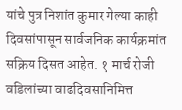यांचे पुत्र निशांत कुमार गेल्या काही दिवसांपासून सार्वजनिक कार्यक्रमांत सक्रिय दिसत आहेत. १ मार्च रोजी वडिलांच्या वाढदिवसानिमित्त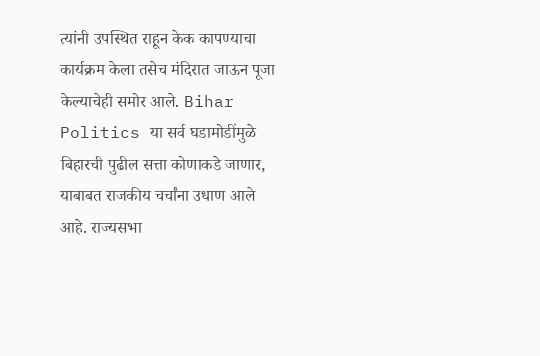त्यांनी उपस्थित राहून केक कापण्याचा कार्यक्रम केला तसेच मंदिरात जाऊन पूजा केल्याचेही समोर आले. Bihar Politics या सर्व घडामोडींमुळे बिहारची पुढील सत्ता कोणाकडे जाणार, याबाबत राजकीय चर्चांना उधाण आले आहे. राज्यसभा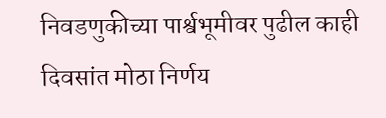निवडणुकीच्या पार्श्वभूमीवर पुढील काही दिवसांत मोठा निर्णय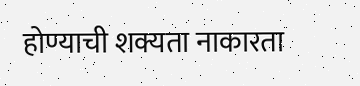होण्याची शक्यता नाकारता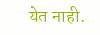येत नाही.